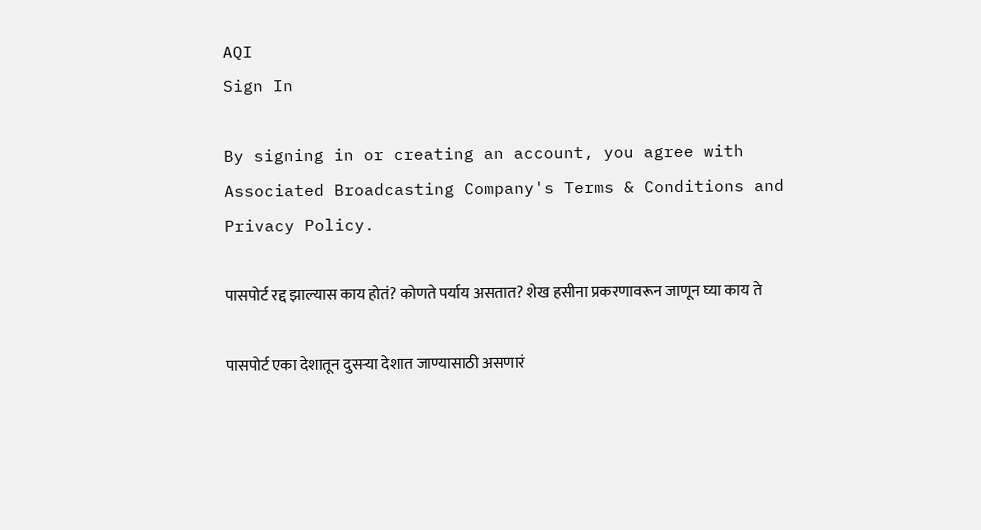AQI
Sign In

By signing in or creating an account, you agree with Associated Broadcasting Company's Terms & Conditions and Privacy Policy.

पासपोर्ट रद्द झाल्यास काय होतं? कोणते पर्याय असतात? शेख हसीना प्रकरणावरून जाणून घ्या काय ते

पासपोर्ट एका देशातून दुसऱ्या देशात जाण्यासाठी असणारं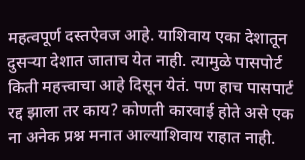महत्वपूर्ण दस्तऐवज आहे. याशिवाय एका देशातून दुसऱ्या देशात जाताच येत नाही. त्यामुळे पासपोर्ट किती महत्त्वाचा आहे दिसून येतं. पण हाच पासपार्ट रद्द झाला तर काय? कोणती कारवाई होते असे एक ना अनेक प्रश्न मनात आल्याशिवाय राहात नाही.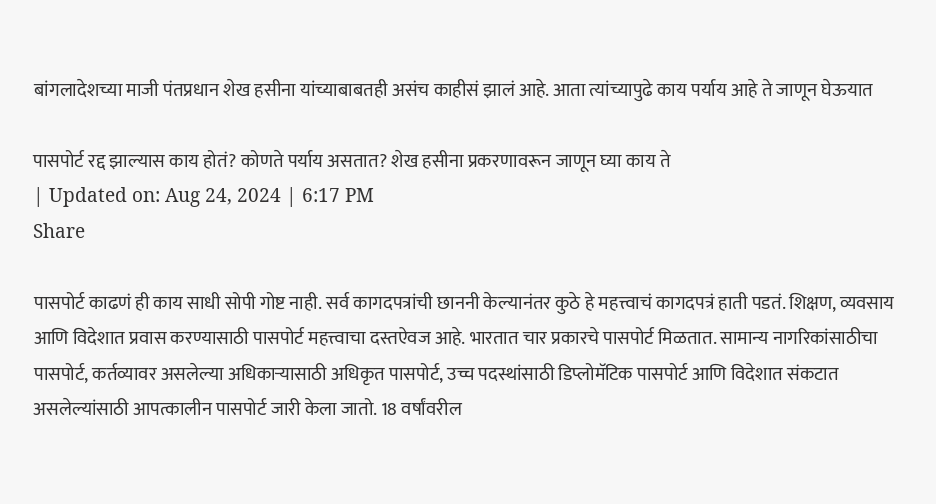बांगलादेशच्या माजी पंतप्रधान शेख हसीना यांच्याबाबतही असंच काहीसं झालं आहे. आता त्यांच्यापुढे काय पर्याय आहे ते जाणून घेऊयात

पासपोर्ट रद्द झाल्यास काय होतं? कोणते पर्याय असतात? शेख हसीना प्रकरणावरून जाणून घ्या काय ते
| Updated on: Aug 24, 2024 | 6:17 PM
Share

पासपोर्ट काढणं ही काय साधी सोपी गोष्ट नाही. सर्व कागदपत्रांची छाननी केल्यानंतर कुठे हे महत्त्वाचं कागदपत्रं हाती पडतं. शिक्षण, व्यवसाय आणि विदेशात प्रवास करण्यासाठी पासपोर्ट महत्त्वाचा दस्तऐवज आहे. भारतात चार प्रकारचे पासपोर्ट मिळतात. सामान्य नागरिकांसाठीचा पासपोर्ट, कर्तव्यावर असलेल्या अधिकाऱ्यासाठी अधिकृत पासपोर्ट, उच्च पदस्थांसाठी डिप्लोमॅटिक पासपोर्ट आणि विदेशात संकटात असलेल्यांसाठी आपत्कालीन पासपोर्ट जारी केला जातो. 18 वर्षांवरील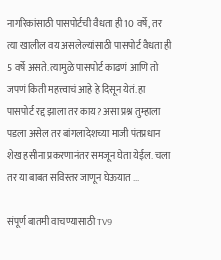नागरिकांसाठी पासपोर्टची वैधता ही 10 वर्षे, तर त्या खालील वय असलेल्यांसाठी पासपोर्ट वैधता ही 5 वर्षे असते. त्यामुळे पासपोर्ट काढणं आणि तो जपणं किती महत्त्वाचं आहे हे दिसून येतं. हा पासपोर्ट रद्द झाला तर काय? असा प्रश्न तुम्हाला पडला असेल तर बांगलादेशच्या माजी पंतप्रधान शेख हसीना प्रकरणानंतर समजून घेता येईल. चला तर या बाबत सविस्तर जाणून घेऊयात ...

संपूर्ण बातमी वाचण्यासाठी TV9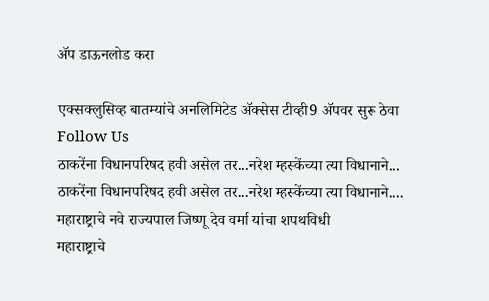अ‍ॅप डाऊनलोड करा

एक्सक्लुसिव्ह बातम्यांचे अनलिमिटेड अ‍ॅक्सेस टीव्ही9 अ‍ॅपवर सुरू ठेवा
Follow Us
ठाकरेंना विधानपरिषद हवी असेल तर...नरेश म्हस्केंच्या त्या विधानाने...
ठाकरेंना विधानपरिषद हवी असेल तर...नरेश म्हस्केंच्या त्या विधानाने....
महाराष्ट्राचे नवे राज्यपाल जिष्णू देव वर्मा यांचा शपथविधी
महाराष्ट्राचे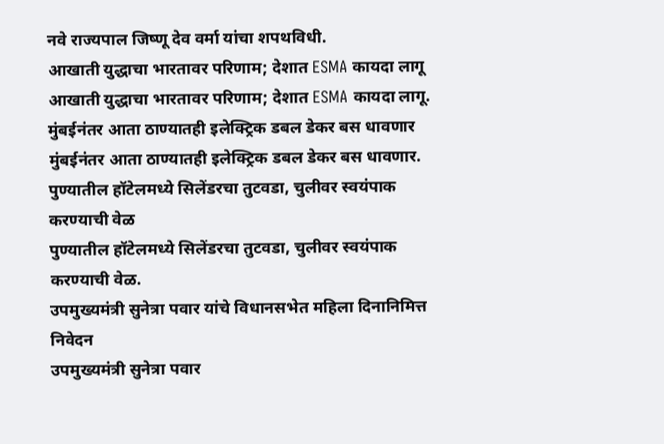नवे राज्यपाल जिष्णू देव वर्मा यांचा शपथविधी.
आखाती युद्धाचा भारतावर परिणाम; देशात ESMA कायदा लागू
आखाती युद्धाचा भारतावर परिणाम; देशात ESMA कायदा लागू.
मुंबईनंतर आता ठाण्यातही इलेक्ट्रिक डबल डेकर बस धावणार
मुंबईनंतर आता ठाण्यातही इलेक्ट्रिक डबल डेकर बस धावणार.
पुण्यातील हॉटेलमध्ये सिलेंडरचा तुटवडा, चुलीवर स्वयंपाक करण्याची वेळ
पुण्यातील हॉटेलमध्ये सिलेंडरचा तुटवडा, चुलीवर स्वयंपाक करण्याची वेळ.
उपमुख्यमंत्री सुनेत्रा पवार यांचे विधानसभेत महिला दिनानिमित्त निवेदन
उपमुख्यमंत्री सुनेत्रा पवार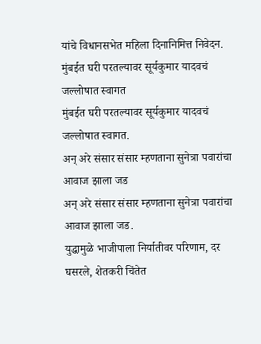यांचे विधानसभेत महिला दिनानिमित्त निवेदन.
मुंबईत घरी परतल्यावर सूर्यकुमार यादवचं जल्लोषात स्वागत
मुंबईत घरी परतल्यावर सूर्यकुमार यादवचं जल्लोषात स्वागत.
अन् अरे संसार संसार म्हणताना सुनेत्रा पवारांचा आवाज झाला जड
अन् अरे संसार संसार म्हणताना सुनेत्रा पवारांचा आवाज झाला जड.
युद्धामुळे भाजीपाला निर्यातीवर परिणाम, दर घसरले, शेतकरी चिंतेत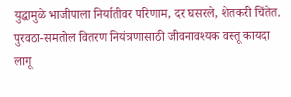युद्धामुळे भाजीपाला निर्यातीवर परिणाम, दर घसरले, शेतकरी चिंतेत.
पुरवठा-समतोल वितरण नियंत्रणासाठी जीवनावश्यक वस्तू कायदा लागू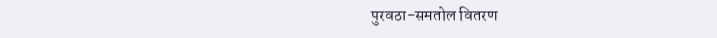पुरवठा-समतोल वितरण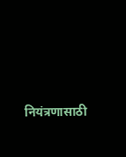नियंत्रणासाठी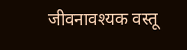जीवनावश्यक वस्तू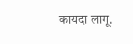कायदा लागू.